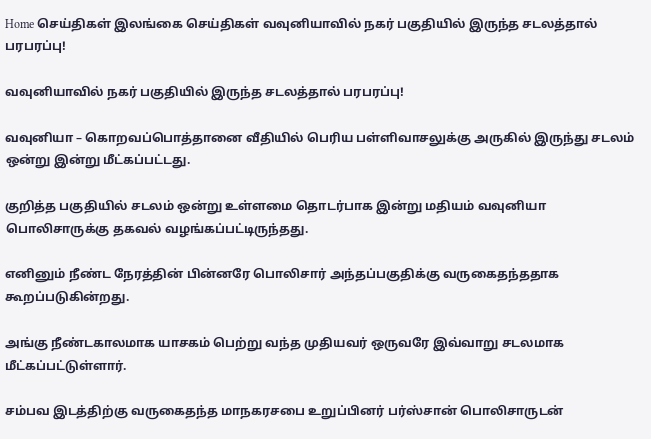Home செய்திகள் இலங்கை செய்திகள் வவுனியாவில் நகர் பகுதியில் இருந்த சடலத்தால் பரபரப்பு!

வவுனியாவில் நகர் பகுதியில் இருந்த சடலத்தால் பரபரப்பு!

வவுனியா – கொறவப்பொத்தானை வீதியில் பெரிய பள்ளிவாசலுக்கு அருகில் இருந்து சடலம் ஒன்று இன்று மீட்கப்பட்டது.

குறித்த பகுதியில் சடலம் ஒன்று உள்ளமை தொடர்பாக இன்று மதியம் வவுனியா பொலிசாருக்கு தகவல் வழங்கப்பட்டிருந்தது.

எனினும் நீண்ட நேரத்தின் பின்னரே பொலிசார் அந்தப்பகுதிக்கு வருகைதந்ததாக கூறப்படுகின்றது.

அங்கு நீண்டகாலமாக யாசகம் பெற்று வந்த முதியவர் ஒருவரே இவ்வாறு சடலமாக மீட்கப்பட்டுள்ளார்.

சம்பவ இடத்திற்கு வருகைதந்த மாநகரசபை உறுப்பினர் பர்ஸ்சான் பொலிசாருடன்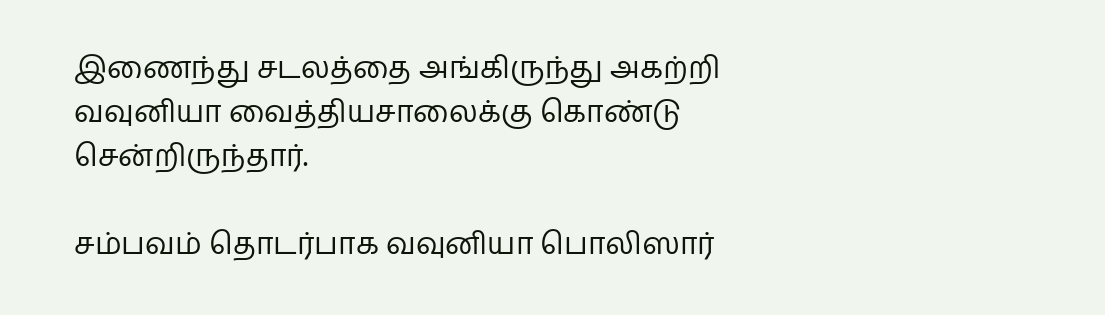இணைந்து சடலத்தை அங்கிருந்து அகற்றி வவுனியா வைத்தியசாலைக்கு கொண்டு சென்றிருந்தார்.

சம்பவம் தொடர்பாக வவுனியா பொலிஸார்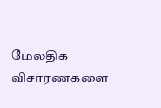மேலதிக விசாரணகளை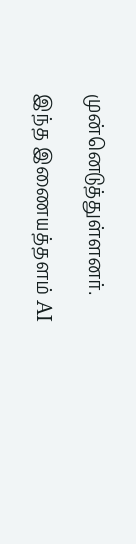முன்னெடுத்துள்ளனர்.

இந்த இணையத்தளம் AI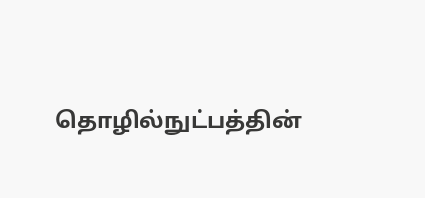தொழில்நுட்பத்தின்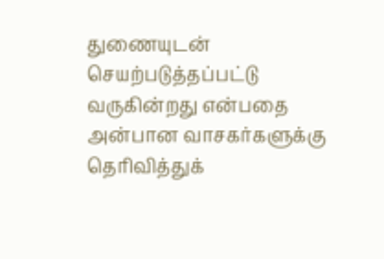துணையுடன் செயற்படுத்தப்பட்டு வருகின்றது என்பதை அன்பான வாசகர்களுக்கு தெரிவித்துக்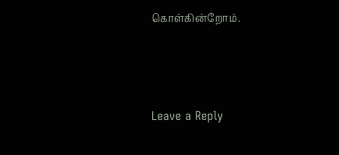கொள்கின்றோம்.



Leave a Reply